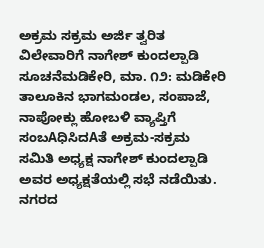ಅಕ್ರಮ ಸಕ್ರಮ ಅರ್ಜಿ ತ್ವರಿತ ವಿಲೇವಾರಿಗೆ ನಾಗೇಶ್ ಕುಂದಲ್ಪಾಡಿ ಸೂಚನೆಮಡಿಕೇರಿ, ಮಾ. ೧೨: ಮಡಿಕೇರಿ ತಾಲೂಕಿನ ಭಾಗಮಂಡಲ, ಸಂಪಾಜೆ, ನಾಪೋಕ್ಲು ಹೋಬಳಿ ವ್ಯಾಪ್ತಿಗೆ ಸಂಬAಧಿಸಿದAತೆ ಅಕ್ರಮ-ಸಕ್ರಮ ಸಮಿತಿ ಅಧ್ಯಕ್ಷ ನಾಗೇಶ್ ಕುಂದಲ್ಪಾಡಿ ಅವರ ಅಧ್ಯಕ್ಷತೆಯಲ್ಲಿ ಸಭೆ ನಡೆಯಿತು. ನಗರದ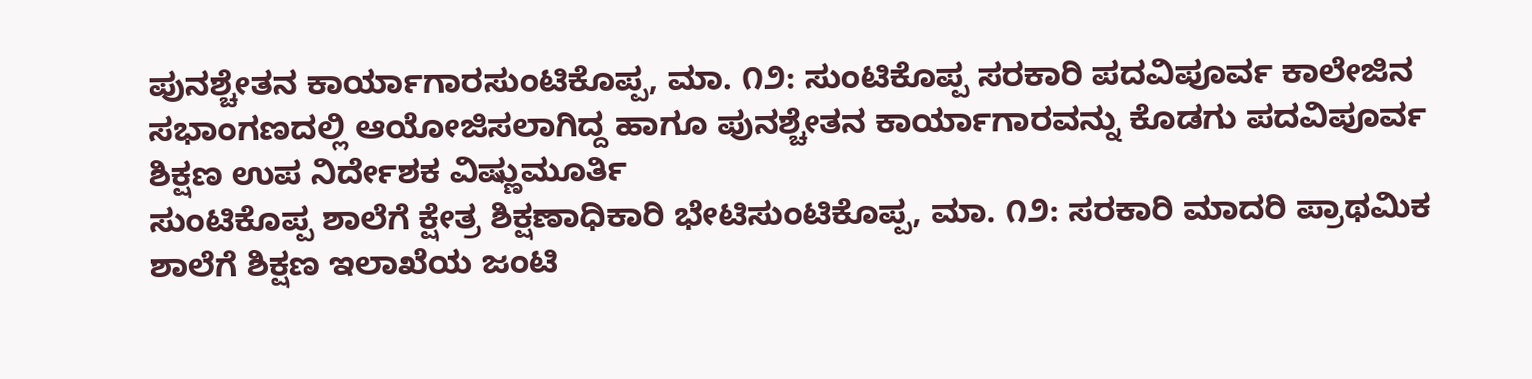ಪುನಶ್ಚೇತನ ಕಾರ್ಯಾಗಾರಸುಂಟಿಕೊಪ್ಪ, ಮಾ. ೧೨: ಸುಂಟಿಕೊಪ್ಪ ಸರಕಾರಿ ಪದವಿಪೂರ್ವ ಕಾಲೇಜಿನ ಸಭಾಂಗಣದಲ್ಲಿ ಆಯೋಜಿಸಲಾಗಿದ್ದ ಹಾಗೂ ಪುನಶ್ಚೇತನ ಕಾರ್ಯಾಗಾರವನ್ನು ಕೊಡಗು ಪದವಿಪೂರ್ವ ಶಿಕ್ಷಣ ಉಪ ನಿರ್ದೇಶಕ ವಿಷ್ಣುಮೂರ್ತಿ
ಸುಂಟಿಕೊಪ್ಪ ಶಾಲೆಗೆ ಕ್ಷೇತ್ರ ಶಿಕ್ಷಣಾಧಿಕಾರಿ ಭೇಟಿಸುಂಟಿಕೊಪ್ಪ, ಮಾ. ೧೨: ಸರಕಾರಿ ಮಾದರಿ ಪ್ರಾಥಮಿಕ ಶಾಲೆಗೆ ಶಿಕ್ಷಣ ಇಲಾಖೆಯ ಜಂಟಿ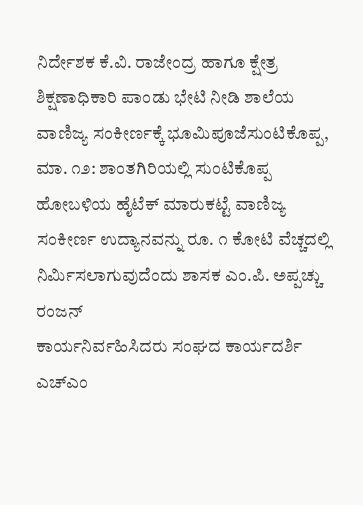ನಿರ್ದೇಶಕ ಕೆ.ವಿ. ರಾಜೇಂದ್ರ ಹಾಗೂ ಕ್ಷೇತ್ರ ಶಿಕ್ಷಣಾಧಿಕಾರಿ ಪಾಂಡು ಭೇಟಿ ನೀಡಿ ಶಾಲೆಯ
ವಾಣಿಜ್ಯ ಸಂಕೀರ್ಣಕ್ಕೆ ಭೂಮಿಪೂಜೆಸುಂಟಿಕೊಪ್ಪ, ಮಾ. ೧೨: ಶಾಂತಗಿರಿಯಲ್ಲಿ ಸುಂಟಿಕೊಪ್ಪ ಹೋಬಳಿಯ ಹೈಟೆಕ್ ಮಾರುಕಟ್ಟೆ ವಾಣಿಜ್ಯ ಸಂಕೀರ್ಣ ಉದ್ಯಾನವನ್ನು ರೂ. ೧ ಕೋಟಿ ವೆಚ್ಚದಲ್ಲಿ ನಿರ್ಮಿಸಲಾಗುವುದೆಂದು ಶಾಸಕ ಎಂ.ಪಿ. ಅಪ್ಪಚ್ಚು ರಂಜನ್
ಕಾರ್ಯನಿರ್ವಹಿಸಿದರು ಸಂಘದ ಕಾರ್ಯದರ್ಶಿ ಎಚ್ಎಂ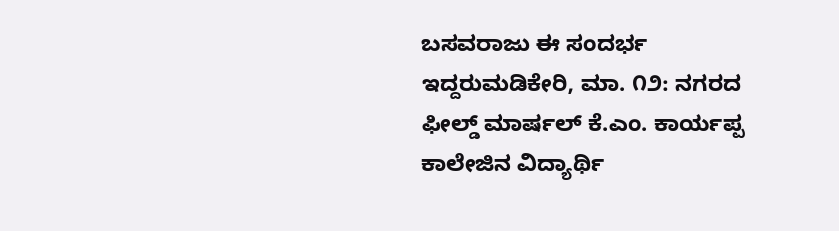ಬಸವರಾಜು ಈ ಸಂದರ್ಭ ಇದ್ದರುಮಡಿಕೇರಿ, ಮಾ. ೧೨: ನಗರದ ಫೀಲ್ಡ್ ಮಾರ್ಷಲ್ ಕೆ.ಎಂ. ಕಾರ್ಯಪ್ಪ ಕಾಲೇಜಿನ ವಿದ್ಯಾರ್ಥಿ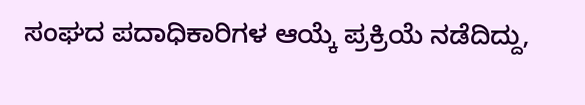ಸಂಘದ ಪದಾಧಿಕಾರಿಗಳ ಆಯ್ಕೆ ಪ್ರಕ್ರಿಯೆ ನಡೆದಿದ್ದು,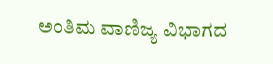ಅಂತಿಮ ವಾಣಿಜ್ಯ ವಿಭಾಗದ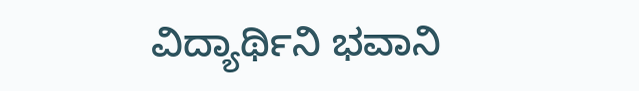ವಿದ್ಯಾರ್ಥಿನಿ ಭವಾನಿ